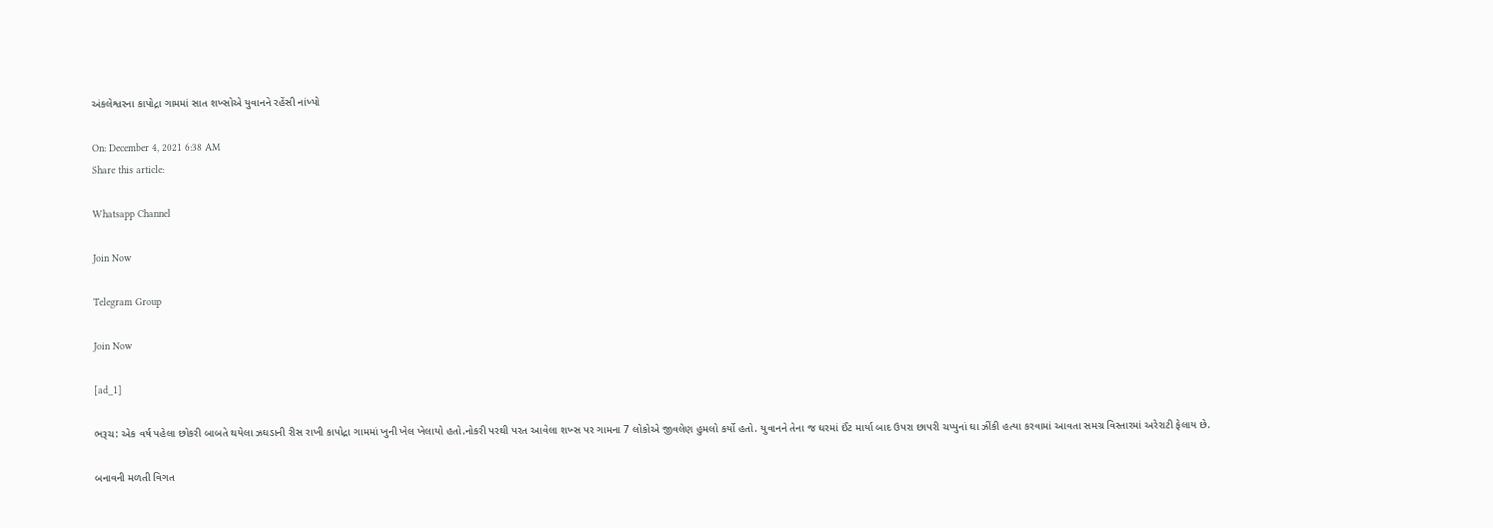અંકલેશ્વરના કાપોદ્રા ગામમાં સાત શખ્સોએ યુવાનને રહેંસી નાંખ્યો

On: December 4, 2021 6:38 AM
Share this article:

Whatsapp Channel

Join Now

Telegram Group

Join Now

[ad_1]

ભરૂચ: એક વર્ષ પહેલા છોકરી બાબતે થયેલા ઝઘડાની રીસ રાખી કાપોદ્રા ગામમાં ખુની ખેલ ખેલાયો હતો.નોકરી પરથી પરત આવેલા શખ્સ પર ગામના 7 લોકોએ જીવલેણ હુમલો કર્યો હતો. યુવાનને તેના જ ઘરમાં ઈંટ માર્યા બાદ ઉપરા છાપરી ચપ્પુનાં ઘા ઝીંકી હત્યા કરવામાં આવતા સમગ્ર વિસ્તારમાં અરેરાટી ફેલાય છે.

બનાવની મળતી વિગત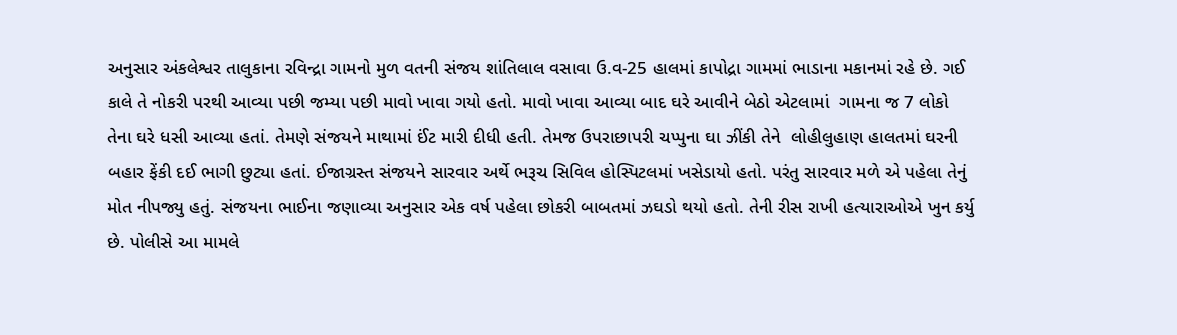અનુસાર અંકલેશ્વર તાલુકાના રવિન્દ્રા ગામનો મુળ વતની સંજય શાંતિલાલ વસાવા ઉ.વ-25 હાલમાં કાપોદ્રા ગામમાં ભાડાના મકાનમાં રહે છે. ગઈ કાલે તે નોકરી પરથી આવ્યા પછી જમ્યા પછી માવો ખાવા ગયો હતો. માવો ખાવા આવ્યા બાદ ઘરે આવીને બેઠો એટલામાં  ગામના જ 7 લોકો તેના ઘરે ધસી આવ્યા હતાં. તેમણે સંજયને માથામાં ઈંટ મારી દીધી હતી. તેમજ ઉપરાછાપરી ચપ્પુના ઘા ઝીંકી તેને  લોહીલુહાણ હાલતમાં ઘરની બહાર ફેંકી દઈ ભાગી છુટ્યા હતાં. ઈજાગ્રસ્ત સંજયને સારવાર અર્થે ભરૂચ સિવિલ હોસ્પિટલમાં ખસેડાયો હતો. પરંતુ સારવાર મળે એ પહેલા તેનું મોત નીપજ્યુ હતું. સંજયના ભાઈના જણાવ્યા અનુસાર એક વર્ષ પહેલા છોકરી બાબતમાં ઝઘડો થયો હતો. તેની રીસ રાખી હત્યારાઓએ ખુન કર્યુ છે. પોલીસે આ મામલે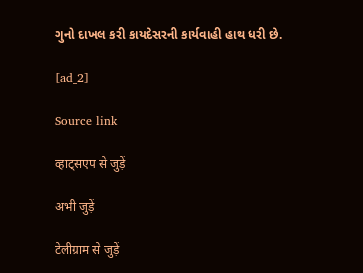ગુનો દાખલ કરી કાયદેસરની કાર્યવાહી હાથ ધરી છે.

[ad_2]

Source link

व्हाट्सएप से जुड़ें

अभी जुड़ें

टेलीग्राम से जुड़ें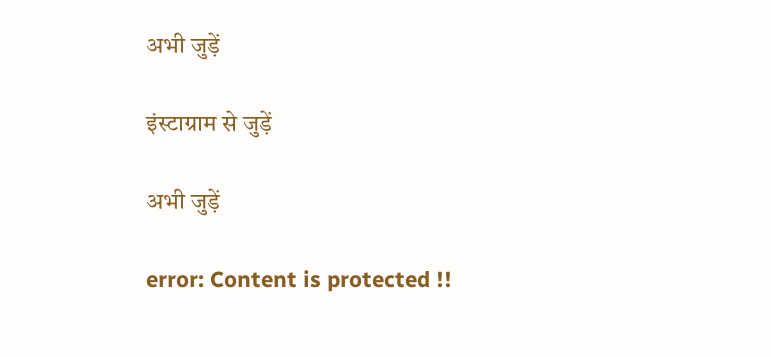अभी जुड़ें

इंस्टाग्राम से जुड़ें

अभी जुड़ें

error: Content is protected !!